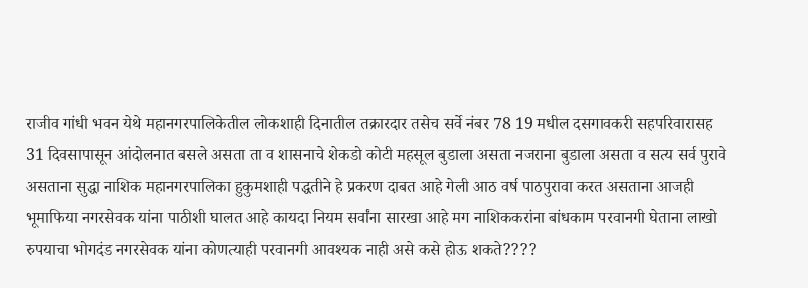राजीव गांधी भवन येथे महानगरपालिकेतील लोकशाही दिनातील तक्रारदार तसेच सर्वे नंबर 78 19 मधील दसगावकरी सहपरिवारासह 31 दिवसापासून आंदोलनात बसले असता ता व शासनाचे शेकडो कोटी महसूल बुडाला असता नजराना बुडाला असता व सत्य सर्व पुरावे असताना सुद्धा नाशिक महानगरपालिका हुकुमशाही पद्धतीने हे प्रकरण दाबत आहे गेली आठ वर्ष पाठपुरावा करत असताना आजही भूमाफिया नगरसेवक यांना पाठीशी घालत आहे कायदा नियम सर्वांना सारखा आहे मग नाशिककरांना बांधकाम परवानगी घेताना लाखो रुपयाचा भोगदंड नगरसेवक यांना कोणत्याही परवानगी आवश्यक नाही असे कसे होऊ शकते????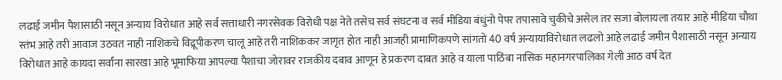लढाई जमीन पैशासाठी नसून अन्याय विरोधात आहे सर्व सत्ताधारी नगरसेवक विरोधी पक्ष नेते तसेच सर्व संघटना व सर्व मीडिया बंधुंनो पेपर तपासावे चुकीचे असेल तर सजा बोलायला तयार आहे मीडिया चौथा स्तंभ आहे तरी आवाज उठवत नाही नाशिकचे विद्रूपीकरण चालू आहे तरी नाशिककर जागृत होत नाही आजही प्रामाणिकपणे सांगतो 40 वर्ष अन्यायाविरोधात लढलो आहे लढाई जमीन पैशासाठी नसून अन्याय विरोधात आहे कायदा सर्वांना सारखा आहे भूमाफिया आपल्या पैशाचा जोरावर राजकीय दबाव आणून हे प्रकरण दाबत आहे व याला पाठिंबा नासिक महानगरपालिका गेली आठ वर्ष देत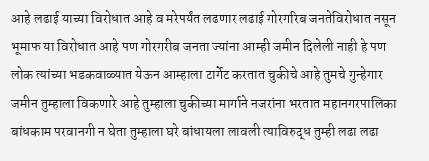आहे लढाई याच्या विरोधात आहे व मरेपर्यंत लढणार लढाई गोरगरिब जनतेविरोधात नसून भूमाफ या विरोधात आहे पण गोरगरीब जनता ज्यांना आम्ही जमीन दिलेली नाही हे पण लोक त्यांच्या भडकवाळ्यात येऊन आम्हाला टार्गेट करतात चुकीचे आहे तुमचे गुन्हेगार जमीन तुम्हाला विकणारे आहे तुम्हाला चुकीच्या मार्गाने नजरांना भरतात महानगरपालिका बांधकाम परवानगी न घेता तुम्हाला घरे बांधायला लावली त्याविरुद्ध तुम्ही लढा लढा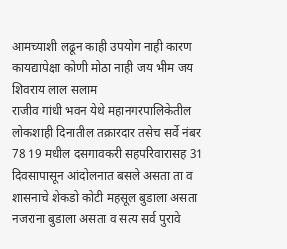आमच्याशी लढून काही उपयोग नाही कारण कायद्यापेक्षा कोणी मोठा नाही जय भीम जय शिवराय लाल सलाम
राजीव गांधी भवन येथे महानगरपालिकेतील लोकशाही दिनातील तक्रारदार तसेच सर्वे नंबर 78 19 मधील दसगावकरी सहपरिवारासह 31 दिवसापासून आंदोलनात बसले असता ता व शासनाचे शेकडो कोटी महसूल बुडाला असता नजराना बुडाला असता व सत्य सर्व पुरावे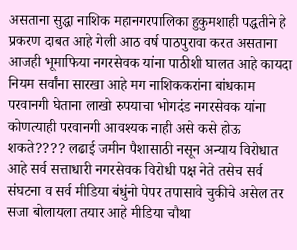असताना सुद्धा नाशिक महानगरपालिका हुकुमशाही पद्धतीने हे प्रकरण दाबत आहे गेली आठ वर्ष पाठपुरावा करत असताना आजही भूमाफिया नगरसेवक यांना पाठीशी घालत आहे कायदा नियम सर्वांना सारखा आहे मग नाशिककरांना बांधकाम परवानगी घेताना लाखो रुपयाचा भोगदंड नगरसेवक यांना कोणत्याही परवानगी आवश्यक नाही असे कसे होऊ
शकते???? लढाई जमीन पैशासाठी नसून अन्याय विरोधात आहे सर्व सत्ताधारी नगरसेवक विरोधी पक्ष नेते तसेच सर्व संघटना व सर्व मीडिया बंधुंनो पेपर तपासावे चुकीचे असेल तर सजा बोलायला तयार आहे मीडिया चौथा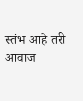स्तंभ आहे तरी आवाज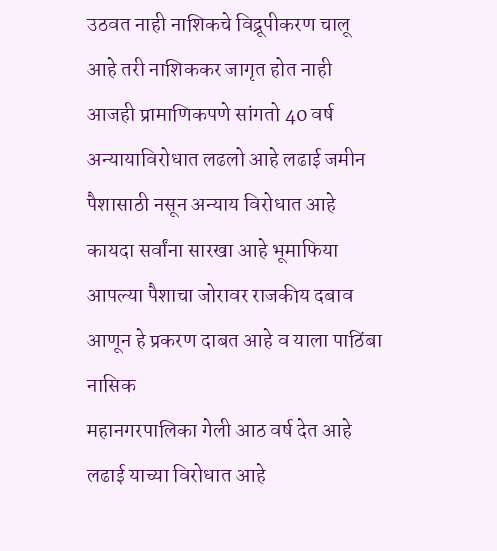उठवत नाही नाशिकचे विद्रूपीकरण चालू आहे तरी नाशिककर जागृत होत नाही आजही प्रामाणिकपणे सांगतो 40 वर्ष अन्यायाविरोधात लढलो आहे लढाई जमीन पैशासाठी नसून अन्याय विरोधात आहे कायदा सर्वांना सारखा आहे भूमाफिया आपल्या पैशाचा जोरावर राजकीय दबाव आणून हे प्रकरण दाबत आहे व याला पाठिंबा नासिक
महानगरपालिका गेली आठ वर्ष देत आहे लढाई याच्या विरोधात आहे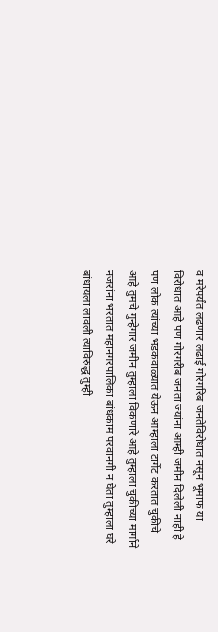व मरेपर्यंत लढणार लढाई गोरगरिब जनतेविरोधात नसून भूमाफ या विरोधात आहे पण गोरगरीब जनता ज्यांना आम्ही जमीन दिलेली नाही हे पण लोक त्यांच्या भडकवाळ्यात येऊन आम्हाला टार्गेट करतात चुकीचे आहे तुमचे गुन्हेगार जमीन तुम्हाला विकणारे आहे तुम्हाला चुकीच्या मार्गाने नजरांना भरतात महानगरपालिका बांधकाम परवानगी न घेता तुम्हाला घरे बांधायला लावली त्याविरुद्ध तुम्ही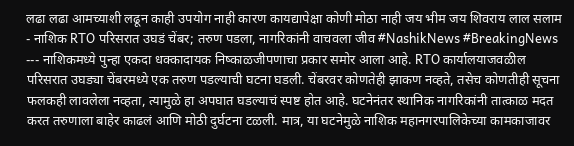लढा लढा आमच्याशी लढून काही उपयोग नाही कारण कायद्यापेक्षा कोणी मोठा नाही जय भीम जय शिवराय लाल सलाम
- नाशिक RTO परिसरात उघडं चेंबर; तरुण पडला, नागरिकांनी वाचवला जीव #NashikNews #BreakingNews --- नाशिकमध्ये पुन्हा एकदा धक्कादायक निष्काळजीपणाचा प्रकार समोर आला आहे. RTO कार्यालयाजवळील परिसरात उघड्या चेंबरमध्ये एक तरुण पडल्याची घटना घडली. चेंबरवर कोणतेही झाकण नव्हते, तसेच कोणतीही सूचना फलकही लावलेला नव्हता, त्यामुळे हा अपघात घडल्याचं स्पष्ट होत आहे. घटनेनंतर स्थानिक नागरिकांनी तात्काळ मदत करत तरुणाला बाहेर काढलं आणि मोठी दुर्घटना टळली. मात्र, या घटनेमुळे नाशिक महानगरपालिकेच्या कामकाजावर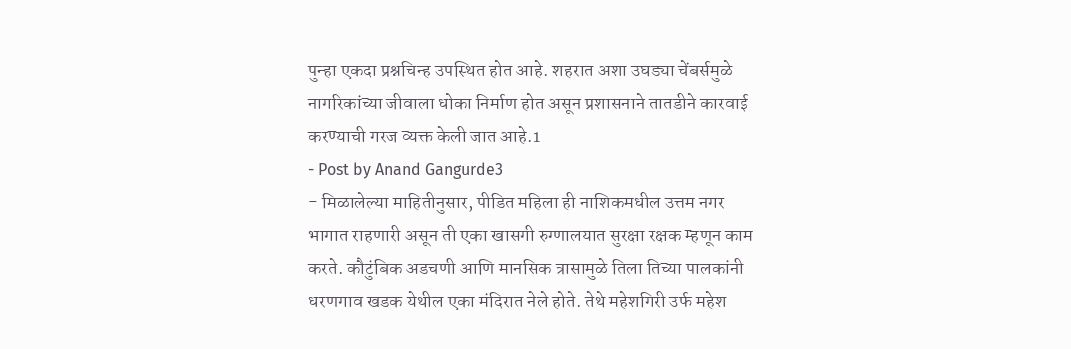पुन्हा एकदा प्रश्नचिन्ह उपस्थित होत आहे. शहरात अशा उघड्या चेंबर्समुळे नागरिकांच्या जीवाला धोका निर्माण होत असून प्रशासनाने तातडीने कारवाई करण्याची गरज व्यक्त केली जात आहे.1
- Post by Anand Gangurde3
- मिळालेल्या माहितीनुसार, पीडित महिला ही नाशिकमधील उत्तम नगर भागात राहणारी असून ती एका खासगी रुग्णालयात सुरक्षा रक्षक म्हणून काम करते. कौटुंबिक अडचणी आणि मानसिक त्रासामुळे तिला तिच्या पालकांनी धरणगाव खडक येथील एका मंदिरात नेले होते. तेथे महेशगिरी उर्फ महेश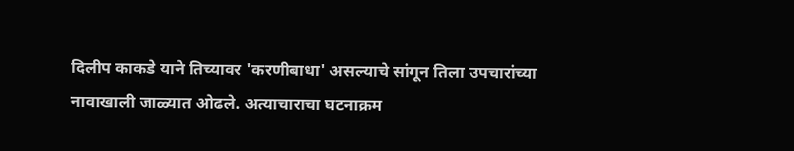दिलीप काकडे याने तिच्यावर 'करणीबाधा' असल्याचे सांगून तिला उपचारांच्या नावाखाली जाळ्यात ओढले. अत्याचाराचा घटनाक्रम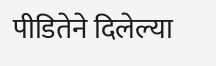पीडितेने दिलेल्या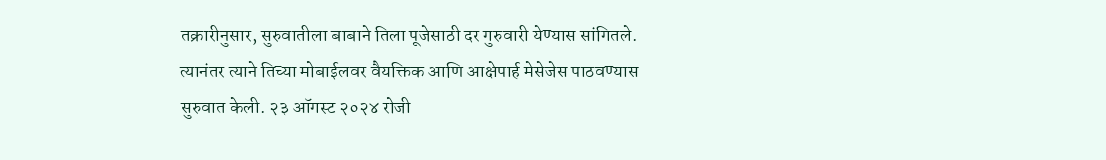तक्रारीनुसार, सुरुवातीला बाबाने तिला पूजेसाठी दर गुरुवारी येण्यास सांगितले. त्यानंतर त्याने तिच्या मोबाईलवर वैयक्तिक आणि आक्षेपार्ह मेसेजेस पाठवण्यास सुरुवात केली. २३ ऑगस्ट २०२४ रोजी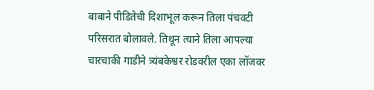बाबाने पीडितेची दिशाभूल करून तिला पंचवटी परिसरात बोलावले. तिथून त्याने तिला आपल्या चारचाकी गाडीने त्र्यंबकेश्वर रोडवरील एका लॉजवर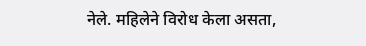नेले. महिलेने विरोध केला असता,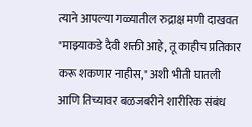त्याने आपल्या गळ्यातील रुद्राक्ष मणी दाखवत "माझ्याकडे दैवी शक्ती आहे, तू काहीच प्रतिकार करू शकणार नाहीस," अशी भीती घातली आणि तिच्यावर बळजबरीने शारीरिक संबंध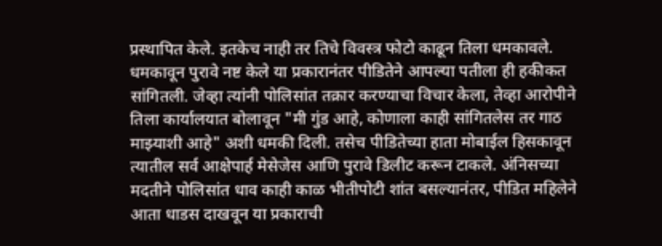प्रस्थापित केले. इतकेच नाही तर तिचे विवस्त्र फोटो काढून तिला धमकावले. धमकावून पुरावे नष्ट केले या प्रकारानंतर पीडितेने आपल्या पतीला ही हकीकत सांगितली. जेव्हा त्यांनी पोलिसांत तक्रार करण्याचा विचार केला, तेव्हा आरोपीने तिला कार्यालयात बोलावून "मी गुंड आहे, कोणाला काही सांगितलेस तर गाठ माझ्याशी आहे" अशी धमकी दिली. तसेच पीडितेच्या हाता मोबाईल हिसकावून त्यातील सर्व आक्षेपार्ह मेसेजेस आणि पुरावे डिलीट करून टाकले. अंनिसच्या मदतीने पोलिसांत धाव काही काळ भीतीपोटी शांत बसल्यानंतर, पीडित महिलेने आता धाडस दाखवून या प्रकाराची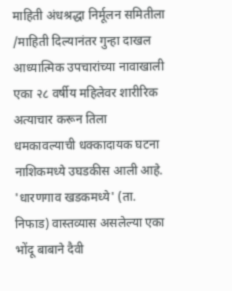माहिती अंधश्रद्धा निर्मूलन समितीला /माहिती दिल्यानंतर गुन्हा दाखल आध्यात्मिक उपचारांच्या नावाखाली एका २८ वर्षीय महिलेवर शारीरिक अत्याचार करून तिला धमकावल्याची धक्कादायक घटना नाशिकमध्ये उघडकीस आली आहे. 'धारणगाव खडकमध्ये' (ता. निफाड) वास्तव्यास असलेल्या एका भोंदू बाबाने दैवी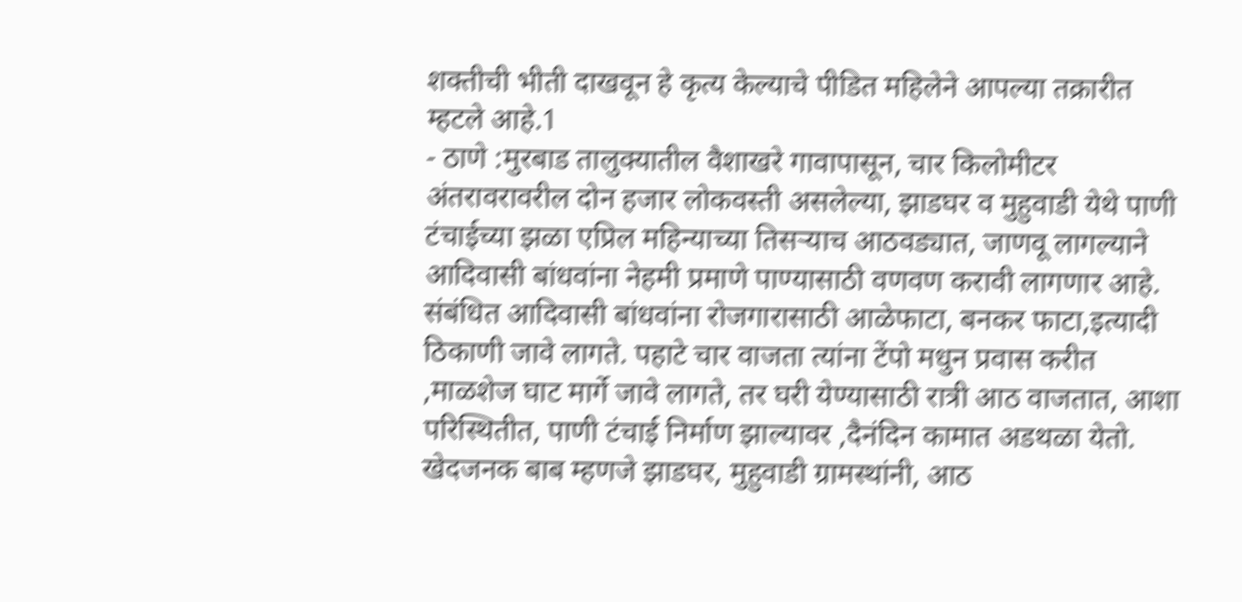शक्तीची भीती दाखवून हे कृत्य केल्याचे पीडित महिलेने आपल्या तक्रारीत म्हटले आहे.1
- ठाणे :मुरबाड तालुक्यातील वैशाखरे गावापासून, चार किलोमीटर अंतरावरावरील दोन हजार लोकवस्ती असलेल्या, झाडघर व मुहुवाडी येथे पाणी टंचाईच्या झळा एप्रिल महिन्याच्या तिसऱ्याच आठवड्यात, जाणवू लागल्याने आदिवासी बांधवांना नेहमी प्रमाणे पाण्यासाठी वणवण करावी लागणार आहे. संबंधित आदिवासी बांधवांना रोजगारासाठी आळेफाटा, बनकर फाटा,इत्यादी ठिकाणी जावे लागते. पहाटे चार वाजता त्यांना टेंपो मधुन प्रवास करीत ,माळशेज घाट मार्गे जावे लागते, तर घरी येण्यासाठी रात्री आठ वाजतात, आशा परिस्थितीत, पाणी टंचाई निर्माण झाल्यावर ,दैनंदिन कामात अडथळा येतो. खेदजनक बाब म्हणजे झाडघर, मुहुवाडी ग्रामस्थांनी, आठ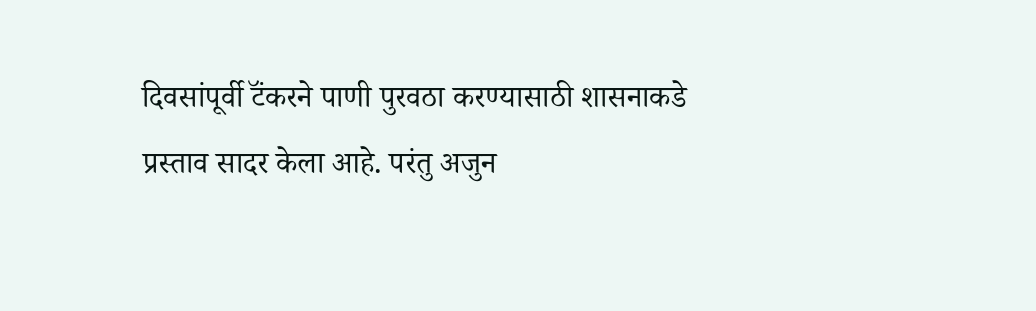दिवसांपूर्वी टॅंकरने पाणी पुरवठा करण्यासाठी शासनाकडे प्रस्ताव सादर केला आहे. परंतु अजुन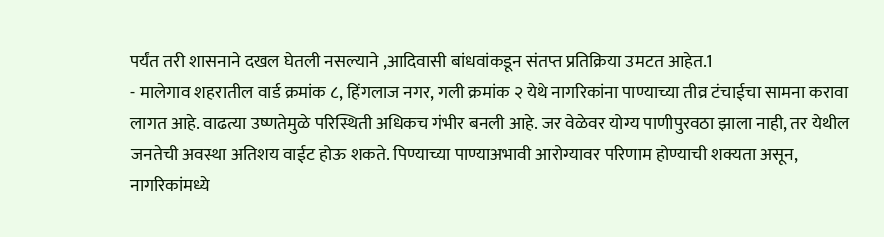पर्यंत तरी शासनाने दखल घेतली नसल्याने ,आदिवासी बांधवांकडून संतप्त प्रतिक्रिया उमटत आहेत.1
- मालेगाव शहरातील वार्ड क्रमांक ८, हिंगलाज नगर, गली क्रमांक २ येथे नागरिकांना पाण्याच्या तीव्र टंचाईचा सामना करावा लागत आहे. वाढत्या उष्णतेमुळे परिस्थिती अधिकच गंभीर बनली आहे. जर वेळेवर योग्य पाणीपुरवठा झाला नाही, तर येथील जनतेची अवस्था अतिशय वाईट होऊ शकते. पिण्याच्या पाण्याअभावी आरोग्यावर परिणाम होण्याची शक्यता असून, नागरिकांमध्ये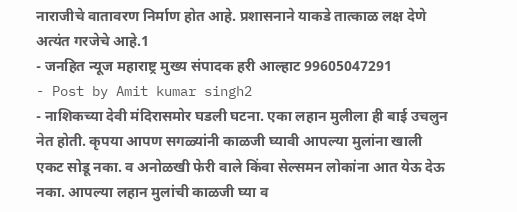नाराजीचे वातावरण निर्माण होत आहे. प्रशासनाने याकडे तात्काळ लक्ष देणे अत्यंत गरजेचे आहे.1
- जनहित न्यूज महाराष्ट्र मुख्य संपादक हरी आल्हाट 99605047291
- Post by Amit kumar singh2
- नाशिकच्या देवी मंदिरासमोर घडली घटना. एका लहान मुलीला ही बाई उचलुन नेत होती. कृपया आपण सगळ्यांनी काळजी घ्यावी आपल्या मुलांना खाली एकट सोडू नका. व अनोळखी फेरी वाले किंवा सेल्समन लोकांना आत येऊ देऊ नका. आपल्या लहान मुलांची काळजी घ्या व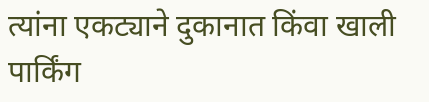त्यांना एकट्याने दुकानात किंवा खाली पार्किंग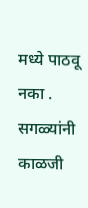मध्ये पाठवू नका . सगळ्यांनी काळजी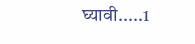घ्यावी.....1